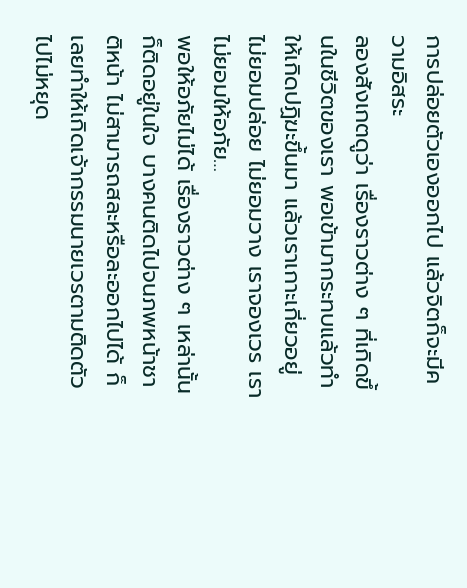การปล่อยตัวเองออกไป แล้วจิตก็จะมีความอิสระ
ลองสังเกตดูว่า เรื่องราวต่าง ๆ ที่เกิดขึ้นในชีวิตของเรา พอเข้ามากระทบแล้วทำให้เกิดปฏิฆะขึ้นมา แล้วเราเกาะเกี่ยวอยู่ ไม่ยอมปล่อย ไม่ยอมวาง เราจองเวร เราไม่ยอมให้อภัย…
พอให้อภัยไม่ได้ เรื่องราวต่าง ๆ เหล่านั้นก็ติดอยู่ในใจ บางคนติดไปจนภพหน้าชาติหน้า ไม่สามารถสละหรือละออกไปได้ ก็เลยทำให้เกิดเจ้ากรรมนายเวรตามติดตัวไปไม่หยุด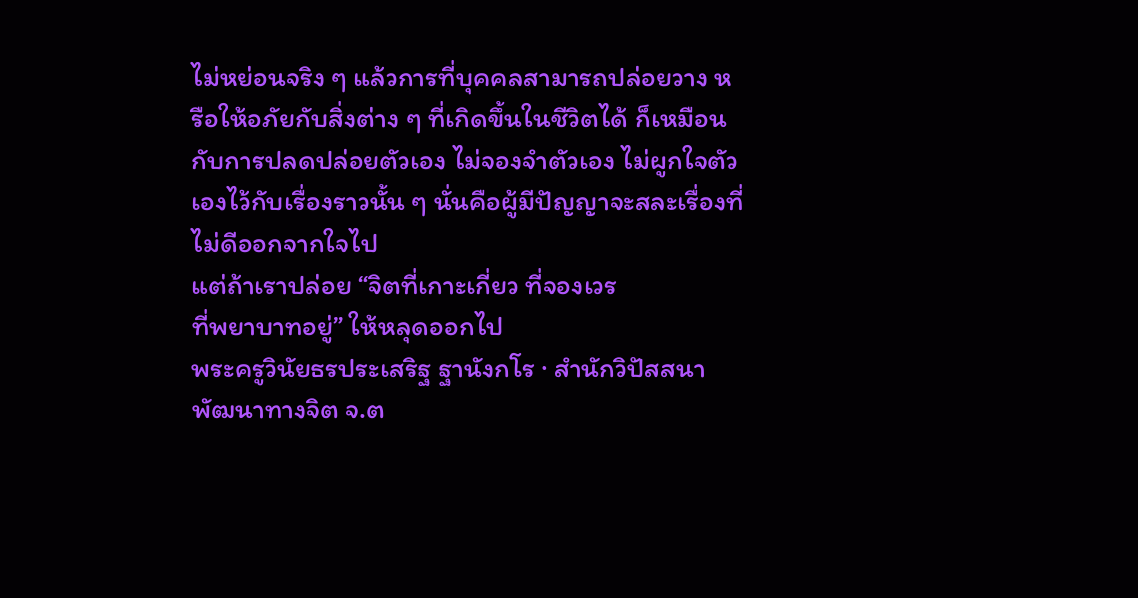ไม่หย่อนจริง ๆ แล้วการที่บุคคลสามารถปล่อยวาง หรือให้อภัยกับสิ่งต่าง ๆ ที่เกิดขึ้นในชีวิตได้ ก็เหมือนกับการปลดปล่อยตัวเอง ไม่จองจำตัวเอง ไม่ผูกใจตัวเองไว้กับเรื่องราวนั้น ๆ นั่นคือผู้มีปัญญาจะสละเรื่องที่ไม่ดีออกจากใจไป
แต่ถ้าเราปล่อย “จิตที่เกาะเกี่ยว ที่จองเวร
ที่พยาบาทอยู่” ให้หลุดออกไป
พระครูวินัยธรประเสริฐ ฐานังกโร · สำนักวิปัสสนาพัฒนาทางจิต จ.ต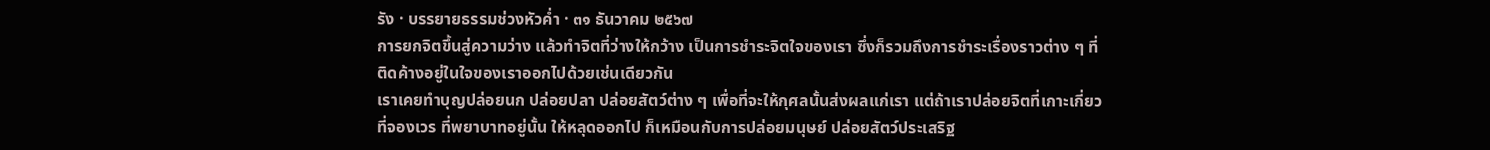รัง · บรรยายธรรมช่วงหัวค่ำ · ๓๑ ธันวาคม ๒๕๖๗
การยกจิตขึ้นสู่ความว่าง แล้วทำจิตที่ว่างให้กว้าง เป็นการชำระจิตใจของเรา ซึ่งก็รวมถึงการชำระเรื่องราวต่าง ๆ ที่ติดค้างอยู่ในใจของเราออกไปด้วยเช่นเดียวกัน
เราเคยทำบุญปล่อยนก ปล่อยปลา ปล่อยสัตว์ต่าง ๆ เพื่อที่จะให้กุศลนั้นส่งผลแก่เรา แต่ถ้าเราปล่อยจิตที่เกาะเกี่ยว ที่จองเวร ที่พยาบาทอยู่นั้น ให้หลุดออกไป ก็เหมือนกับการปล่อยมนุษย์ ปล่อยสัตว์ประเสริฐ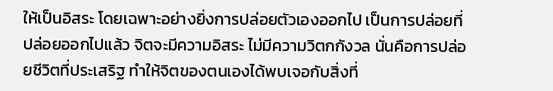ให้เป็นอิสระ โดยเฉพาะอย่างยิ่งการปล่อยตัวเองออกไป เป็นการปล่อยที่ปล่อยออกไปแล้ว จิตจะมีความอิสระ ไม่มีความวิตกกังวล นั่นคือการปล่อยชีวิตที่ประเสริฐ ทำให้จิตของตนเองได้พบเจอกับสิ่งที่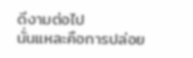ดีงามต่อไป
นั่นแหละคือการปล่อย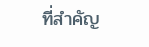ที่สำคัญ